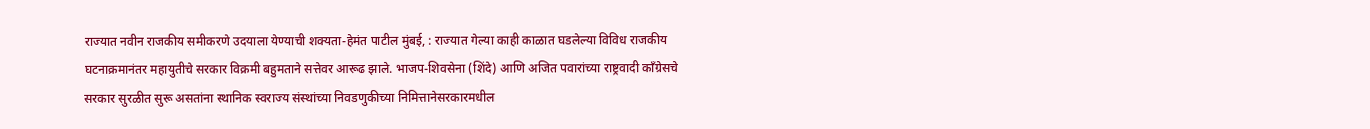राज्यात नवीन राजकीय समीकरणे उदयाला येण्याची शक्यता-हेमंत पाटील मुंबई, : राज्यात गेल्या काही काळात घडलेल्या विविध राजकीय घटनाक्रमानंतर महायुतीचे सरकार विक्रमी बहुमताने सत्तेवर आरूढ झाले. भाजप-शिवसेना (शिंदे) आणि अजित पवारांच्या राष्ट्रवादी कॉंग्रेसचे सरकार सुरळीत सुरू असतांना स्थानिक स्वराज्य संस्थांच्या निवडणुकीच्या निमित्तानेसरकारमधील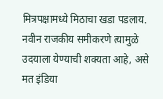मित्रपक्षामध्ये मिठाचा खडा पडलाय. नवीन राजकीय समीकरणे त्यामुळे उदयाला येण्याची शक्यता आहे, असे मत इंडिया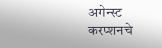अगेन्स्ट करप्शनचे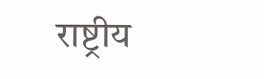राष्ट्रीय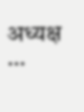अध्यक्ष …